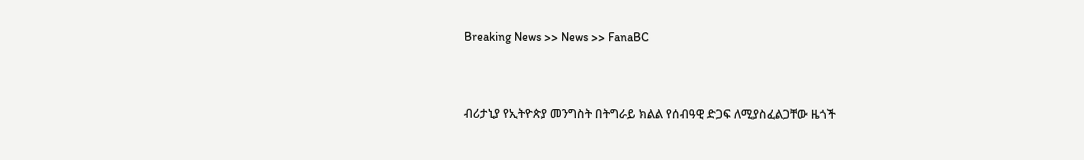Breaking News >> News >> FanaBC


ብሪታኒያ የኢትዮጵያ መንግስት በትግራይ ክልል የሰብዓዊ ድጋፍ ለሚያስፈልጋቸው ዜጎች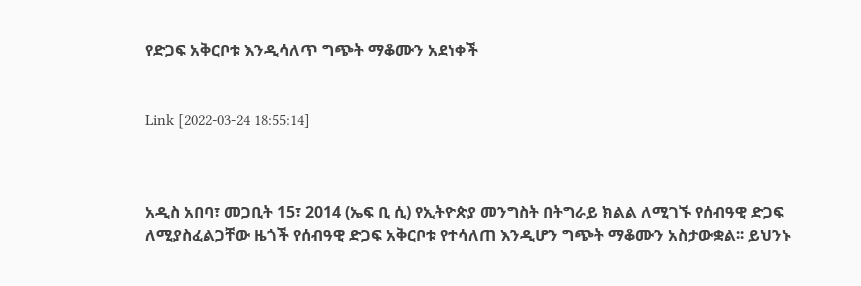የድጋፍ አቅርቦቱ እንዲሳለጥ ግጭት ማቆሙን አደነቀች


Link [2022-03-24 18:55:14]



አዲስ አበባ፣ መጋቢት 15፣ 2014 (ኤፍ ቢ ሲ) የኢትዮጵያ መንግስት በትግራይ ክልል ለሚገኙ የሰብዓዊ ድጋፍ ለሚያስፈልጋቸው ዜጎች የሰብዓዊ ድጋፍ አቅርቦቱ የተሳለጠ እንዲሆን ግጭት ማቆሙን አስታውቋል፡፡ ይህንኑ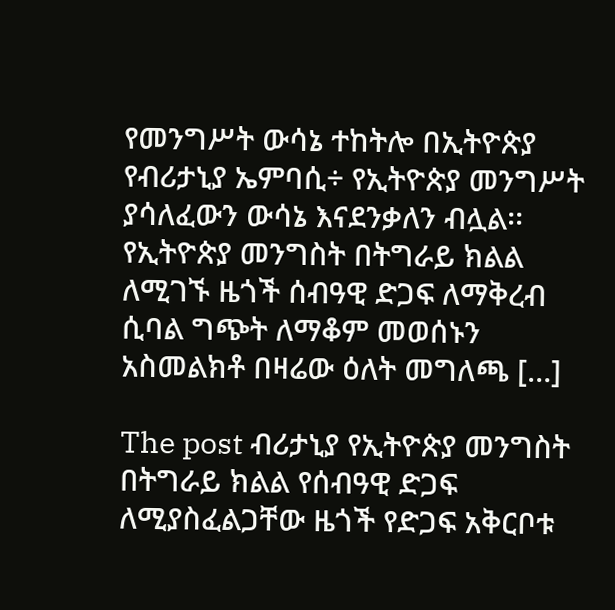የመንግሥት ውሳኔ ተከትሎ በኢትዮጵያ የብሪታኒያ ኤምባሲ÷ የኢትዮጵያ መንግሥት ያሳለፈውን ውሳኔ እናደንቃለን ብሏል፡፡ የኢትዮጵያ መንግስት በትግራይ ክልል ለሚገኙ ዜጎች ሰብዓዊ ድጋፍ ለማቅረብ ሲባል ግጭት ለማቆም መወሰኑን አስመልክቶ በዛሬው ዕለት መግለጫ […]

The post ብሪታኒያ የኢትዮጵያ መንግስት በትግራይ ክልል የሰብዓዊ ድጋፍ ለሚያስፈልጋቸው ዜጎች የድጋፍ አቅርቦቱ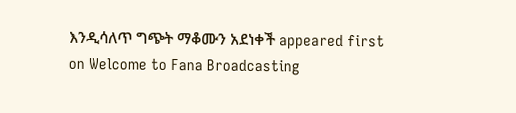እንዲሳለጥ ግጭት ማቆሙን አደነቀች appeared first on Welcome to Fana Broadcasting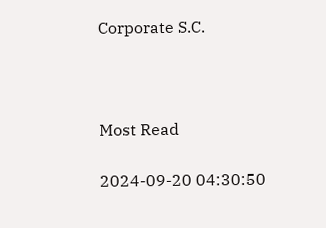Corporate S.C.



Most Read

2024-09-20 04:30:50